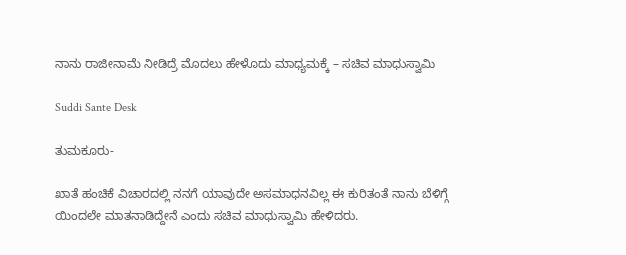ನಾನು ರಾಜೀನಾಮೆ ನೀಡಿದ್ರೆ ಮೊದಲು ಹೇಳೊದು ಮಾಧ್ಯಮಕ್ಕೆ – ಸಚಿವ ಮಾಧುಸ್ವಾಮಿ

Suddi Sante Desk

ತುಮಕೂರು-

ಖಾತೆ ಹಂಚಿಕೆ ವಿಚಾರದಲ್ಲಿ ನನಗೆ ಯಾವುದೇ ಅಸಮಾಧನವಿಲ್ಲ ಈ ಕುರಿತಂತೆ ನಾನು ಬೆಳಿಗ್ಗೆ ಯಿಂದಲೇ ಮಾತನಾಡಿದ್ದೇನೆ ಎಂದು ಸಚಿವ ಮಾಧುಸ್ವಾಮಿ ಹೇಳಿದರು.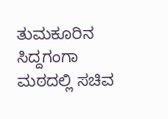ತುಮಕೂರಿನ ಸಿದ್ದಗಂಗಾ ಮಠದಲ್ಲಿ ಸಚಿವ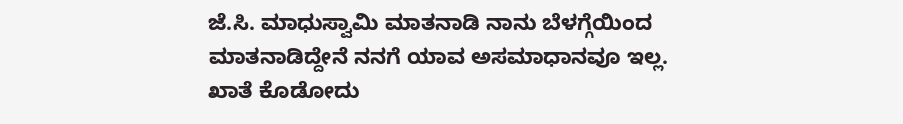ಜೆ.ಸಿ‌. ಮಾಧುಸ್ವಾಮಿ ಮಾತನಾಡಿ ನಾನು ಬೆಳಗ್ಗೆಯಿಂದ ಮಾತನಾಡಿದ್ದೇನೆ ನನಗೆ ಯಾವ ಅಸಮಾಧಾನವೂ ಇಲ್ಲ. ಖಾತೆ ಕೊಡೋದು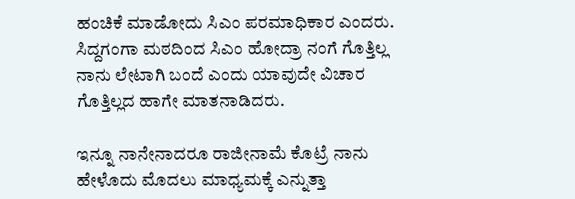ಹಂಚಿಕೆ ಮಾಡೋದು ಸಿಎಂ ಪರಮಾಧಿಕಾರ ಎಂದರು. ಸಿದ್ದಗಂಗಾ ಮಠದಿಂದ ಸಿಎಂ ಹೋದ್ರಾ ನಂಗೆ ಗೊತ್ತಿಲ್ಲ ನಾನು ಲೇಟಾಗಿ ಬಂದೆ ಎಂದು ಯಾವುದೇ ವಿಚಾರ ಗೊತ್ತಿಲ್ಲದ ಹಾಗೇ ಮಾತನಾಡಿದರು.

ಇನ್ನೂ ನಾನೇನಾದರೂ ರಾಜೀನಾಮೆ ಕೊಟ್ರೆ ನಾನು ಹೇಳೊದು ಮೊದಲು ಮಾಧ್ಯಮಕ್ಕೆ ಎನ್ನುತ್ತಾ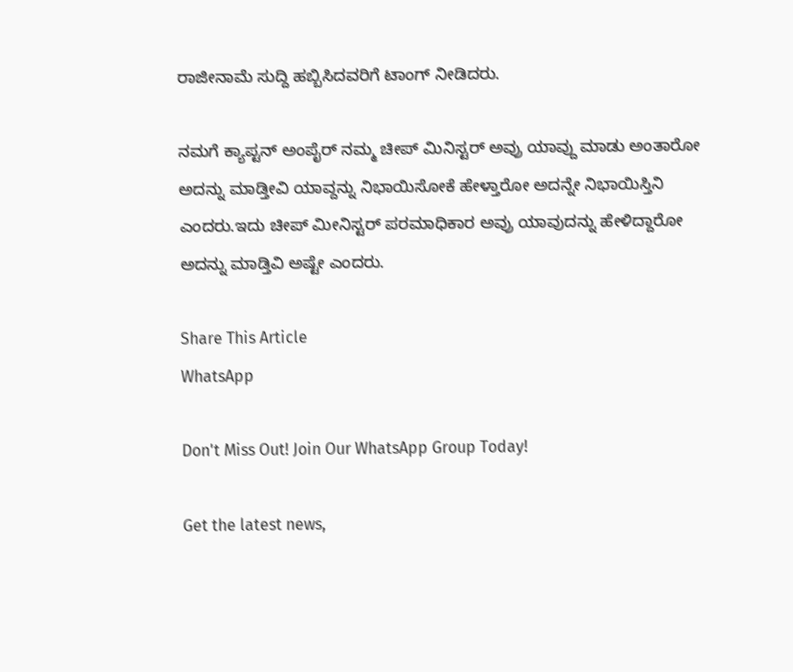ರಾಜೀನಾಮೆ ಸುದ್ದಿ ಹಬ್ಬಿಸಿದವರಿಗೆ ಟಾಂಗ್ ನೀಡಿದರು.

ನಮಗೆ ಕ್ಯಾಪ್ಟನ್ ಅಂಪೈರ್ ನಮ್ಮ ಚೀಪ್ ಮಿನಿಸ್ಟರ್ ಅವ್ರು ಯಾವ್ದು ಮಾಡು ಅಂತಾರೋ ಅದನ್ನು ಮಾಡ್ತೀವಿ ಯಾವ್ದನ್ನು ನಿಭಾಯಿಸೋಕೆ ಹೇಳ್ತಾರೋ ಅದನ್ನೇ‌ ನಿಭಾಯಿಸ್ತಿನಿ ಎಂದರು.ಇದು ಚೀಪ್ ಮೀನಿಸ್ಟರ್ ಪರಮಾಧಿಕಾರ ಅವ್ರು ಯಾವುದನ್ನು ಹೇಳಿದ್ದಾರೋ ಅದನ್ನು ಮಾಡ್ತಿವಿ ಅಷ್ಟೇ ಎಂದರು.

Share This Article
WhatsApp

Don't Miss Out! Join Our WhatsApp Group Today!

Get the latest news,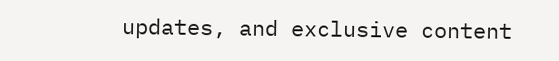updates, and exclusive content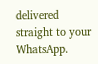delivered straight to your WhatsApp.